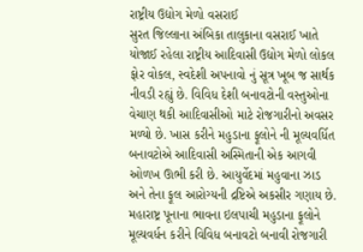રાષ્ટ્રીય ઉદ્યોગ મેળો વસરાઈ
સુરત જિલ્લાના અંબિકા તાલુકાના વસરાઈ ખાતે યોજાઈ રહેલા રાષ્ટ્રીય આદિવાસી ઉદ્યોગ મેળો લોકલ ફોર વોકલ, સ્વદેશી અપનાવો નું સૂત્ર ખૂબ જ સાર્થક નીવડી રહ્યું છે. વિવિધ દેશી બનાવટોની વસ્તુઓના વેચાણ થકી આદિવાસીઓ માટે રોજગારીનો અવસર મળ્યો છે. ખાસ કરીને મહુડાના ફૂલોને ની મૂલ્યવર્ધિત બનાવટોએ આદિવાસી અસ્મિતાની એક આગવી ઓળખ ઊભી કરી છે. આયુર્વેદમાં મહુવાના ઝાડ અને તેના ફૂલ આરોગ્યની દ્રષ્ટિએ અકસીર ગણાય છે. મહારાષ્ટ્ર પૂનાના ભાવના ઇલપાચી મહુડાના ફૂલોને મૂલ્યવર્ધન કરીને વિવિધ બનાવટો બનાવી રોજગારી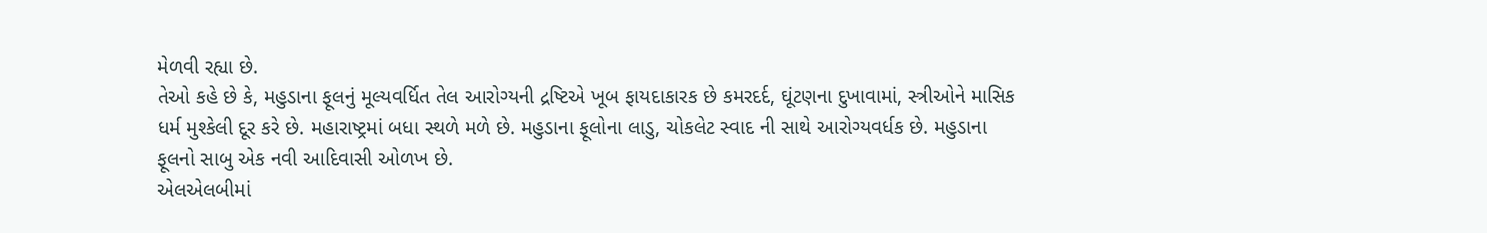મેળવી રહ્યા છે.
તેઓ કહે છે કે, મહુડાના ફૂલનું મૂલ્યવર્ધિત તેલ આરોગ્યની દ્રષ્ટિએ ખૂબ ફાયદાકારક છે કમરદર્દ, ઘૂંટણના દુખાવામાં, સ્ત્રીઓને માસિક ધર્મ મુશ્કેલી દૂર કરે છે. મહારાષ્ટ્રમાં બધા સ્થળે મળે છે. મહુડાના ફૂલોના લાડુ, ચોકલેટ સ્વાદ ની સાથે આરોગ્યવર્ધક છે. મહુડાના ફૂલનો સાબુ એક નવી આદિવાસી ઓળખ છે.
એલએલબીમાં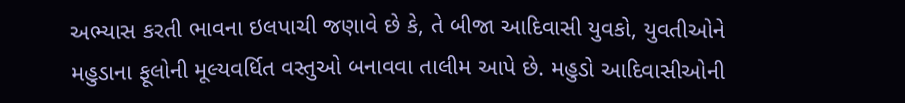અભ્યાસ કરતી ભાવના ઇલપાચી જણાવે છે કે, તે બીજા આદિવાસી યુવકો, યુવતીઓને મહુડાના ફૂલોની મૂલ્યવર્ધિત વસ્તુઓ બનાવવા તાલીમ આપે છે. મહુડો આદિવાસીઓની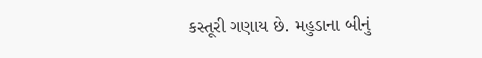કસ્તૂરી ગણાય છે. મહુડાના બીનું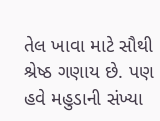તેલ ખાવા માટે સૌથી શ્રેષ્ઠ ગણાય છે. પણ હવે મહુડાની સંખ્યા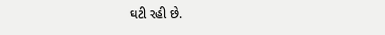ઘટી રહી છે.